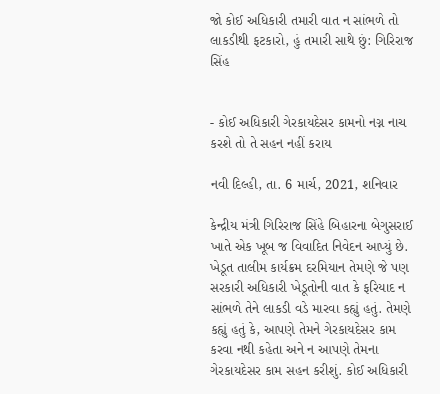જો કોઈ અધિકારી તમારી વાત ન સાંભળે તો લાકડીથી ફટકારો, હું તમારી સાથે છું: ગિરિરાજ સિંહ


- કોઈ અધિકારી ગેરકાયદેસર કામનો નગ્ન નાચ કરશે તો તે સહન નહીં કરાય

નવી દિલ્હી, તા. 6 માર્ચ, 2021, શનિવાર

કેન્દ્રીય મંત્રી ગિરિરાજ સિંહે બિહારના બેગુસરાઈ ખાતે એક ખૂબ જ વિવાદિત નિવેદન આપ્યું છે. ખેડૂત તાલીમ કાર્યક્રમ દરમિયાન તેમણે જે પણ સરકારી અધિકારી ખેડૂતોની વાત કે ફરિયાદ ન સાંભળે તેને લાકડી વડે મારવા કહ્યું હતું. તેમણે કહ્યું હતું કે, આપણે તેમને ગેરકાયદેસર કામ કરવા નથી કહેતા અને ન આપણે તેમના ગેરકાયદેસર કામ સહન કરીશું. કોઈ અધિકારી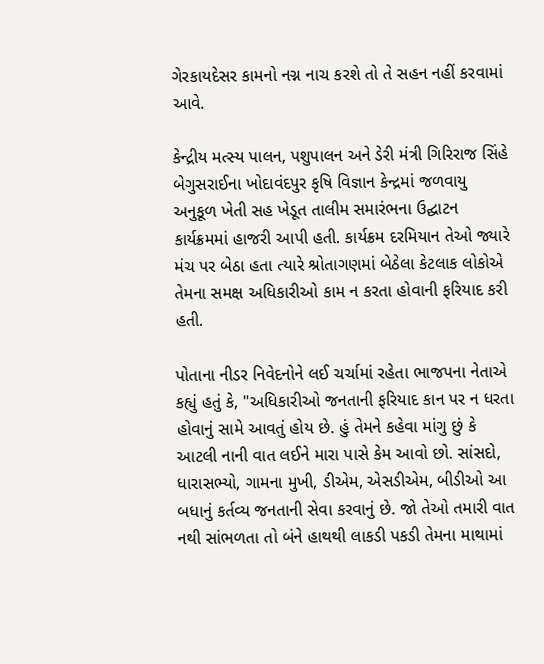ગેરકાયદેસર કામનો નગ્ન નાચ કરશે તો તે સહન નહીં કરવામાં આવે.

કેન્દ્રીય મત્સ્ય પાલન, પશુપાલન અને ડેરી મંત્રી ગિરિરાજ સિંહે બેગુસરાઈના ખોદાવંદપુર કૃષિ વિજ્ઞાન કેન્દ્રમાં જળવાયુ અનુકૂળ ખેતી સહ ખેડૂત તાલીમ સમારંભના ઉદ્ઘાટન કાર્યક્રમમાં હાજરી આપી હતી. કાર્યક્રમ દરમિયાન તેઓ જ્યારે મંચ પર બેઠા હતા ત્યારે શ્રોતાગણમાં બેઠેલા કેટલાક લોકોએ તેમના સમક્ષ અધિકારીઓ કામ ન કરતા હોવાની ફરિયાદ કરી હતી.

પોતાના નીડર નિવેદનોને લઈ ચર્ચામાં રહેતા ભાજપના નેતાએ કહ્યું હતું કે, "અધિકારીઓ જનતાની ફરિયાદ કાન પર ન ધરતા હોવાનું સામે આવતું હોય છે. હું તેમને કહેવા માંગુ છું કે આટલી નાની વાત લઈને મારા પાસે કેમ આવો છો. સાંસદો, ધારાસભ્યો, ગામના મુખી, ડીએમ, એસડીએમ, બીડીઓ આ બધાનું કર્તવ્ય જનતાની સેવા કરવાનું છે. જો તેઓ તમારી વાત નથી સાંભળતા તો બંને હાથથી લાકડી પકડી તેમના માથામાં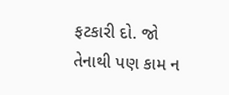ફટકારી દો. જો તેનાથી પણ કામ ન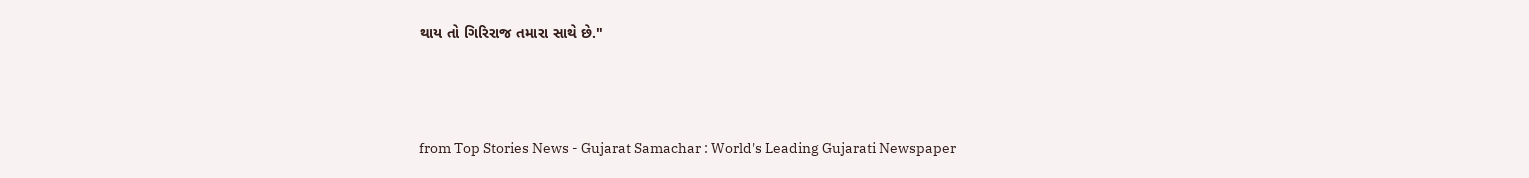થાય તો ગિરિરાજ તમારા સાથે છે."



from Top Stories News - Gujarat Samachar : World's Leading Gujarati Newspaper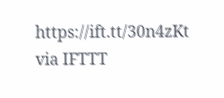https://ift.tt/30n4zKt
via IFTTT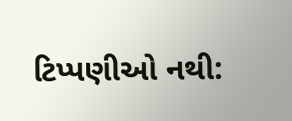ટિપ્પણીઓ નથી: